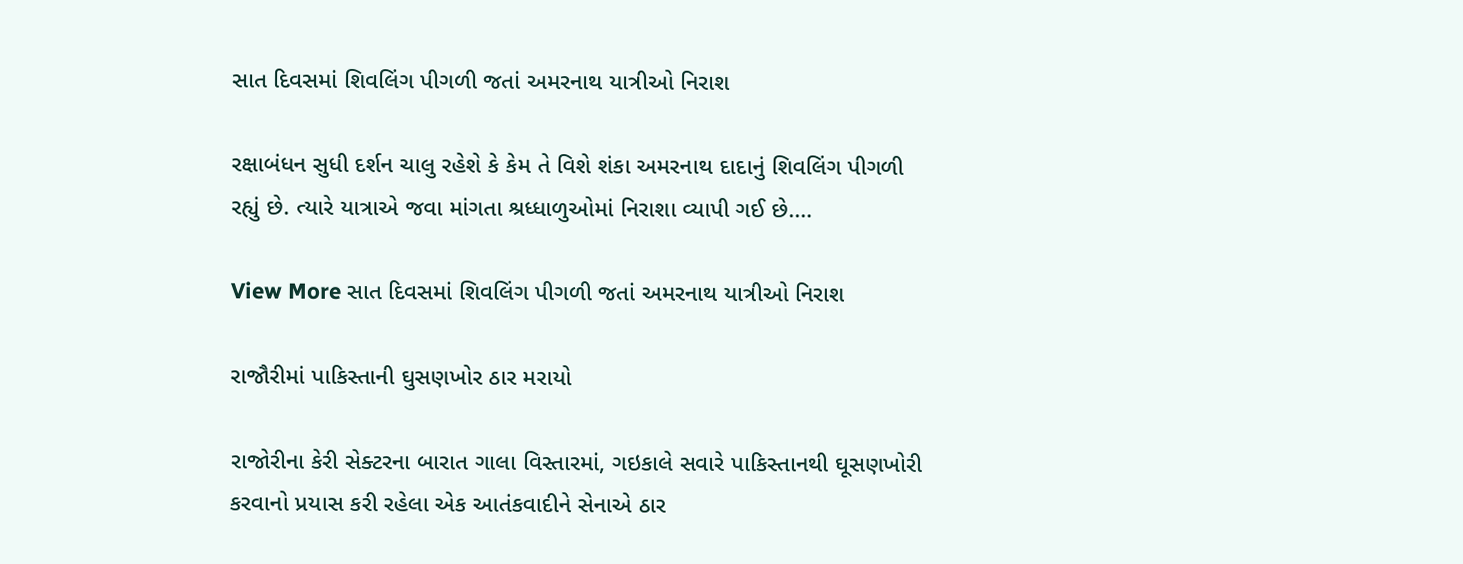સાત દિવસમાં શિવલિંગ પીગળી જતાં અમરનાથ યાત્રીઓ નિરાશ

રક્ષાબંધન સુધી દર્શન ચાલુ રહેશે કે કેમ તે વિશે શંકા અમરનાથ દાદાનું શિવલિંગ પીગળી રહ્યું છે. ત્યારે યાત્રાએ જવા માંગતા શ્રધ્ધાળુઓમાં નિરાશા વ્યાપી ગઈ છે.…

View More સાત દિવસમાં શિવલિંગ પીગળી જતાં અમરનાથ યાત્રીઓ નિરાશ

રાજૌરીમાં પાકિસ્તાની ઘુસણખોર ઠાર મરાયો

રાજોરીના કેરી સેક્ટરના બારાત ગાલા વિસ્તારમાં, ગઇકાલે સવારે પાકિસ્તાનથી ઘૂસણખોરી કરવાનો પ્રયાસ કરી રહેલા એક આતંકવાદીને સેનાએ ઠાર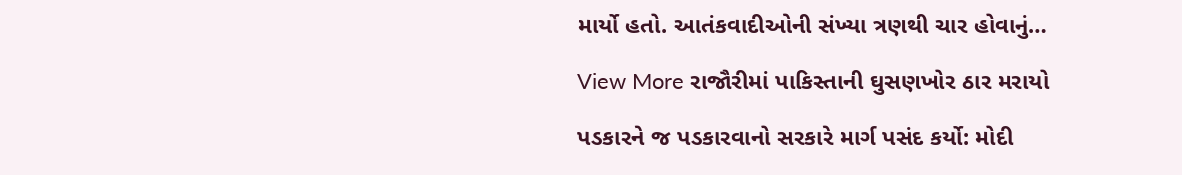માર્યો હતો. આતંકવાદીઓની સંખ્યા ત્રણથી ચાર હોવાનું…

View More રાજૌરીમાં પાકિસ્તાની ઘુસણખોર ઠાર મરાયો

પડકારને જ પડકારવાનો સરકારે માર્ગ પસંદ કર્યો: મોદી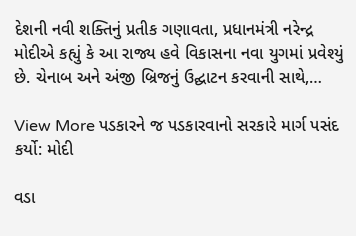દેશની નવી શક્તિનું પ્રતીક ગણાવતા, પ્રધાનમંત્રી નરેન્દ્ર મોદીએ કહ્યું કે આ રાજ્ય હવે વિકાસના નવા યુગમાં પ્રવેશ્યું છે. ચેનાબ અને અંજી બ્રિજનું ઉદ્ઘાટન કરવાની સાથે,…

View More પડકારને જ પડકારવાનો સરકારે માર્ગ પસંદ કર્યો: મોદી

વડા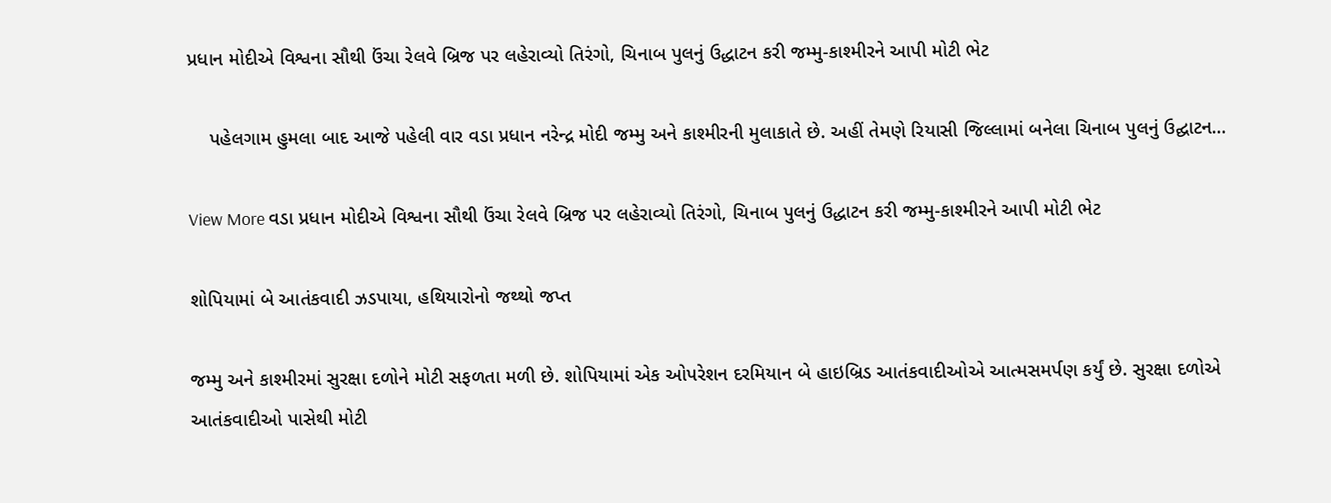પ્રધાન મોદીએ વિશ્વના સૌથી ઉંચા રેલવે બ્રિજ પર લહેરાવ્યો તિરંગો, ચિનાબ પુલનું ઉદ્ધાટન કરી જમ્મુ-કાશ્મીરને આપી મોટી ભેટ

    પહેલગામ હુમલા બાદ આજે પહેલી વાર વડા પ્રધાન નરેન્દ્ર મોદી જમ્મુ અને કાશ્મીરની મુલાકાતે છે. અહીં તેમણે રિયાસી જિલ્લામાં બનેલા ચિનાબ પુલનું ઉદ્ઘાટન…

View More વડા પ્રધાન મોદીએ વિશ્વના સૌથી ઉંચા રેલવે બ્રિજ પર લહેરાવ્યો તિરંગો, ચિનાબ પુલનું ઉદ્ધાટન કરી જમ્મુ-કાશ્મીરને આપી મોટી ભેટ

શોપિયામાં બે આતંકવાદી ઝડપાયા, હથિયારોનો જથ્થો જપ્ત

જમ્મુ અને કાશ્મીરમાં સુરક્ષા દળોને મોટી સફળતા મળી છે. શોપિયામાં એક ઓપરેશન દરમિયાન બે હાઇબ્રિડ આતંકવાદીઓએ આત્મસમર્પણ કર્યું છે. સુરક્ષા દળોએ આતંકવાદીઓ પાસેથી મોટી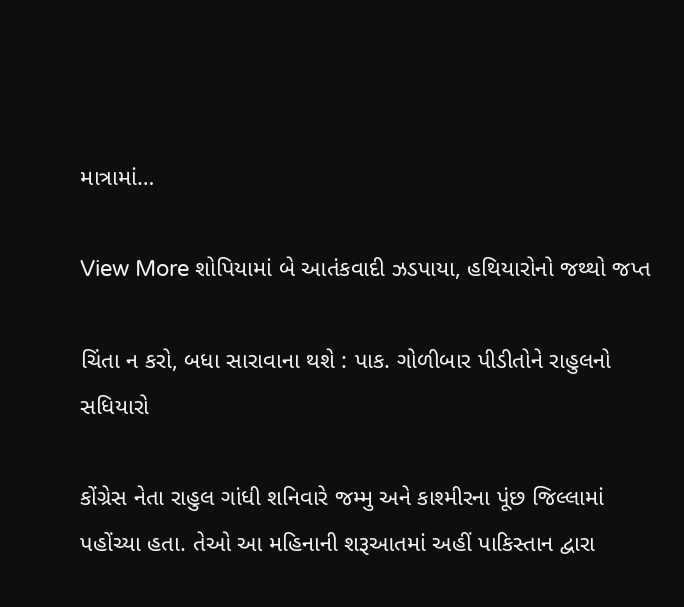માત્રામાં…

View More શોપિયામાં બે આતંકવાદી ઝડપાયા, હથિયારોનો જથ્થો જપ્ત

ચિંતા ન કરો, બધા સારાવાના થશે : પાક. ગોળીબાર પીડીતોને રાહુલનો સધિયારો

કોંગ્રેસ નેતા રાહુલ ગાંધી શનિવારે જમ્મુ અને કાશ્મીરના પૂંછ જિલ્લામાં પહોંચ્યા હતા. તેઓ આ મહિનાની શરૂઆતમાં અહીં પાકિસ્તાન દ્વારા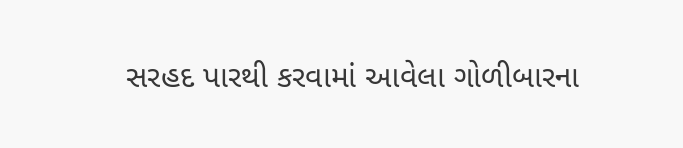સરહદ પારથી કરવામાં આવેલા ગોળીબારના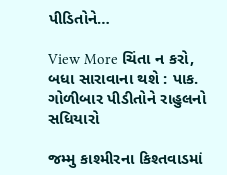પીડિતોને…

View More ચિંતા ન કરો, બધા સારાવાના થશે : પાક. ગોળીબાર પીડીતોને રાહુલનો સધિયારો

જમ્મુ કાશ્મીરના કિશ્તવાડમાં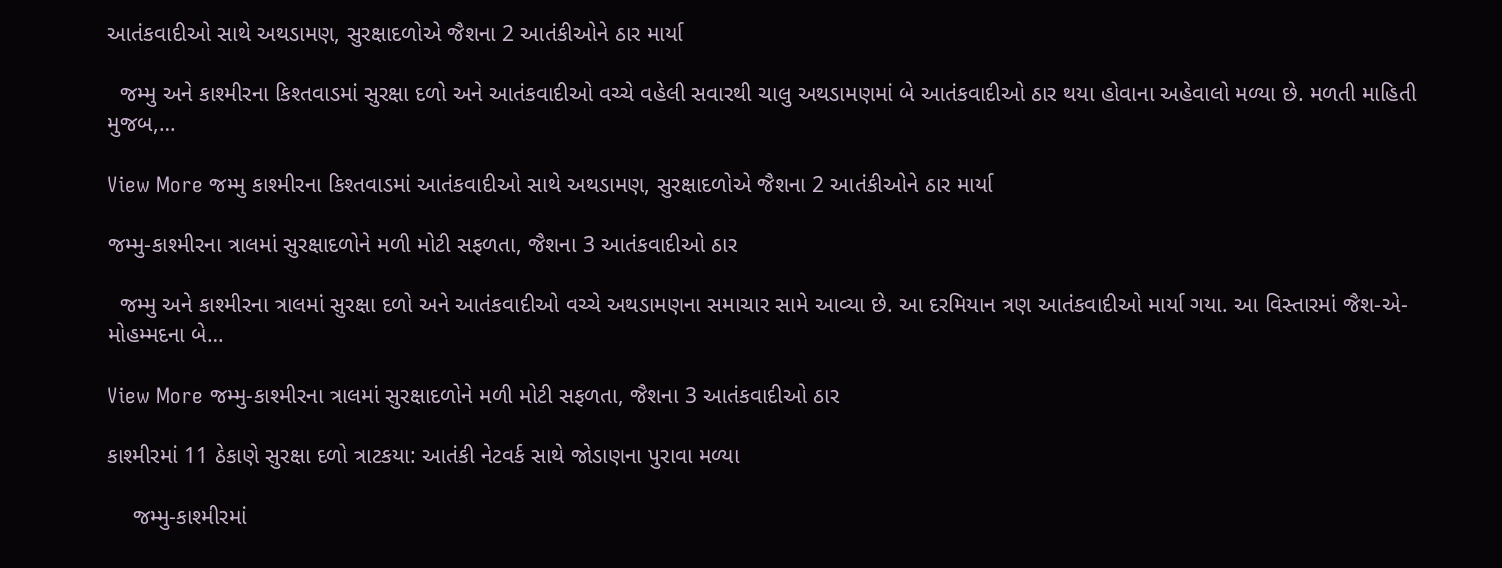આતંકવાદીઓ સાથે અથડામણ, સુરક્ષાદળોએ જૈશના 2 આતંકીઓને ઠાર માર્યા

  જમ્મુ અને કાશ્મીરના કિશ્તવાડમાં સુરક્ષા દળો અને આતંકવાદીઓ વચ્ચે વહેલી સવારથી ચાલુ અથડામણમાં બે આતંકવાદીઓ ઠાર થયા હોવાના અહેવાલો મળ્યા છે. મળતી માહિતી મુજબ,…

View More જમ્મુ કાશ્મીરના કિશ્તવાડમાં આતંકવાદીઓ સાથે અથડામણ, સુરક્ષાદળોએ જૈશના 2 આતંકીઓને ઠાર માર્યા

જમ્મુ-કાશ્મીરના ત્રાલમાં સુરક્ષાદળોને મળી મોટી સફળતા, જૈશના 3 આતંકવાદીઓ ઠાર

  જમ્મુ અને કાશ્મીરના ત્રાલમાં સુરક્ષા દળો અને આતંકવાદીઓ વચ્ચે અથડામણના સમાચાર સામે આવ્યા છે. આ દરમિયાન ત્રણ આતંકવાદીઓ માર્યા ગયા. આ વિસ્તારમાં જૈશ-એ-મોહમ્મદના બે…

View More જમ્મુ-કાશ્મીરના ત્રાલમાં સુરક્ષાદળોને મળી મોટી સફળતા, જૈશના 3 આતંકવાદીઓ ઠાર

કાશ્મીરમાં 11 ઠેકાણે સુરક્ષા દળો ત્રાટકયા: આતંકી નેટવર્ક સાથે જોડાણના પુરાવા મળ્યા

    જમ્મુ-કાશ્મીરમાં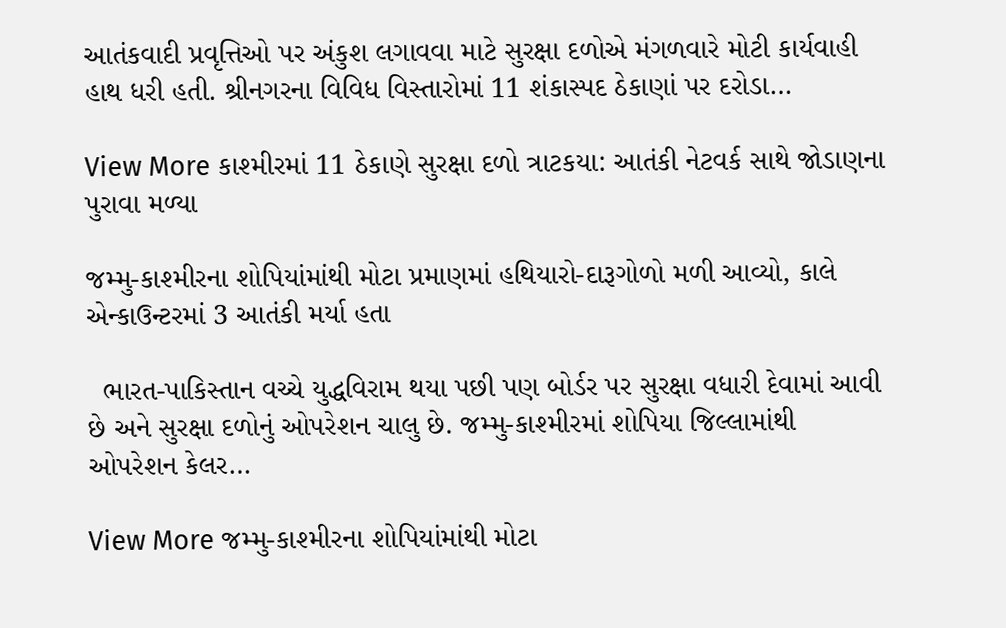આતંકવાદી પ્રવૃત્તિઓ પર અંકુશ લગાવવા માટે સુરક્ષા દળોએ મંગળવારે મોટી કાર્યવાહી હાથ ધરી હતી. શ્રીનગરના વિવિધ વિસ્તારોમાં 11 શંકાસ્પદ ઠેકાણાં પર દરોડા…

View More કાશ્મીરમાં 11 ઠેકાણે સુરક્ષા દળો ત્રાટકયા: આતંકી નેટવર્ક સાથે જોડાણના પુરાવા મળ્યા

જમ્મુ-કાશ્મીરના શોપિયાંમાંથી મોટા પ્રમાણમાં હથિયારો-દારૂગોળો મળી આવ્યો, કાલે એન્કાઉન્ટરમાં 3 આતંકી મર્યા હતા

  ભારત-પાકિસ્તાન વચ્ચે યુદ્ધવિરામ થયા પછી પણ બોર્ડર પર સુરક્ષા વધારી દેવામાં આવી છે અને સુરક્ષા દળોનું ઓપરેશન ચાલુ છે. જમ્મુ-કાશ્મીરમાં શોપિયા જિલ્લામાંથી ઓપરેશન કેલર…

View More જમ્મુ-કાશ્મીરના શોપિયાંમાંથી મોટા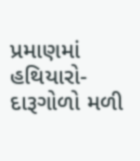પ્રમાણમાં હથિયારો-દારૂગોળો મળી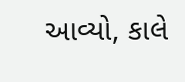આવ્યો, કાલે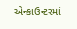એન્કાઉન્ટરમાં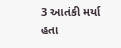3 આતંકી મર્યા હતા